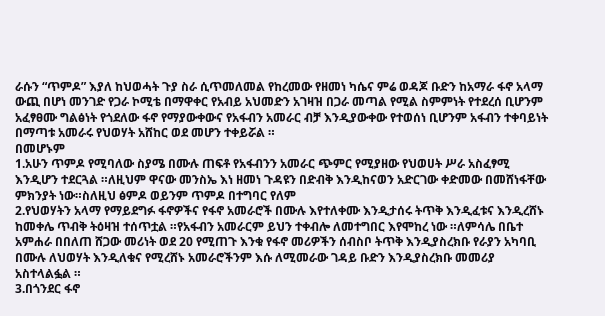ራሱን “ጥምዶ” እያለ ከህወሓት ጉያ ስራ ሲጥመለመል የከረመው የዘመነ ካሴና ምሬ ወዳጆ ቡድን ከአማራ ፋኖ አላማ ውጪ በሆነ መንገድ የጋራ ኮሚቴ በማዋቀር የአብይ አህመድን አገዛዝ በጋራ መጣል የሚል ስምምነት የተደረሰ ቢሆንም አፈፃፀሙ ግልፅነት የጎደለው ፋኖ የማያውቀውና የአፋብን አመራር ብቻ እንዲያውቀው የተወሰነ ቢሆንም አፋብን ተቀባይነት በማጣቱ አመራሩ የህወሃት አሸከር ወደ መሆን ተቀይሯል ።
በመሆኑም
1.አሁን ጥምዶ የሚባለው ስያሜ በሙሉ ጠፍቶ የአፋብንን አመራር ጭምር የሚያዘው የህወሀት ሥራ አስፈፃሚ እንዲሆን ተደርጓል ።ለዚህም ዋናው መንስኤ እነ ዘመነ ጉዳዩን በድብቅ እንዲከናወን አድርገው ቀድመው በመሸነፋቸው ምክንያት ነው።ስለዚህ ፅምዶ ወይንም ጥምዶ በተግባር የለም
2.የህወሃትን አላማ የማይደግፉ ፋኖዎችና የፋኖ አመራሮች በሙሉ እየተለቀሙ እንዲታሰሩ ትጥቅ እንዲፈቱና እንዲረሸኑ ከመቀሌ ጥብቅ ትዕዛዝ ተሰጥቷል ።የአፋብን አመራርም ይህን ተቀብሎ ለመተግበር እየሞከረ ነው ።ለምሳሌ በቤተ አምሐራ በበለጠ ሸጋው መሪነት ወደ 20 የሚጠጉ እንቁ የፋኖ መሪዎችን ሰብስቦ ትጥቅ እንዲያስረክቡ የራያን አካባቢ በሙሉ ለህወሃት እንዲለቁና የሚረሸኑ አመራሮችንም እሱ ለሚመራው ገዳይ ቡድን እንዲያስረክቡ መመሪያ አስተላልፏል ።
3.በጎንደር ፋኖ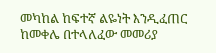መካከል ከፍተኛ ልዬነት እንዲፈጠር ከመቀሌ በተላለፈው መመሪያ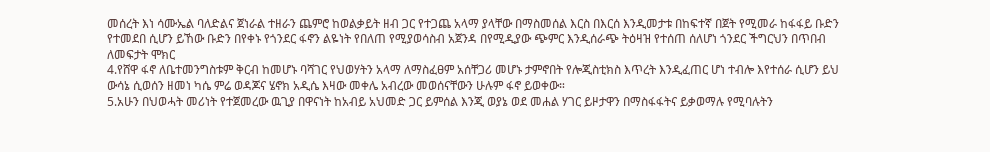መሰረት እነ ሳሙኤል ባለድልና ጀነራል ተዘራን ጨምሮ ከወልቃይት ዘብ ጋር የተጋጨ አላማ ያላቸው በማስመሰል እርስ በእርሰ እንዲመታቱ በከፍተኛ በጀት የሚመራ ከፋፋይ ቡድን የተመደበ ሲሆን ይኸው ቡድን በየቀኑ የጎንደር ፋኖን ልዬነት የበለጠ የሚያወሳስብ አጀንዳ በየሚዲያው ጭምር እንዲሰራጭ ትዕዛዝ የተሰጠ ሰለሆነ ጎንደር ችግርህን በጥበብ ለመፍታት ሞክር
4.የሸዋ ፋኖ ለቤተመንግስቱም ቅርብ ከመሆኑ ባሻገር የህወሃትን አላማ ለማስፈፀም አሰቸጋሪ መሆኑ ታምኖበት የሎጂስቲክስ እጥረት እንዲፈጠር ሆነ ተብሎ እየተሰራ ሲሆን ይህ ውሳኔ ሲወሰን ዘመነ ካሴ ምሬ ወዳጆና ሄኖክ አዲሴ እዛው መቀሌ አብረው መወሰናቸውን ሁሉም ፋኖ ይወቀው።
5.አሁን በህወሓት መሪነት የተጀመረው ዉጊያ በዋናነት ከአብይ አህመድ ጋር ይምሰል እንጂ ወያኔ ወደ መሐል ሃገር ይዞታዋን በማስፋፋትና ይቃወማሉ የሚባሉትን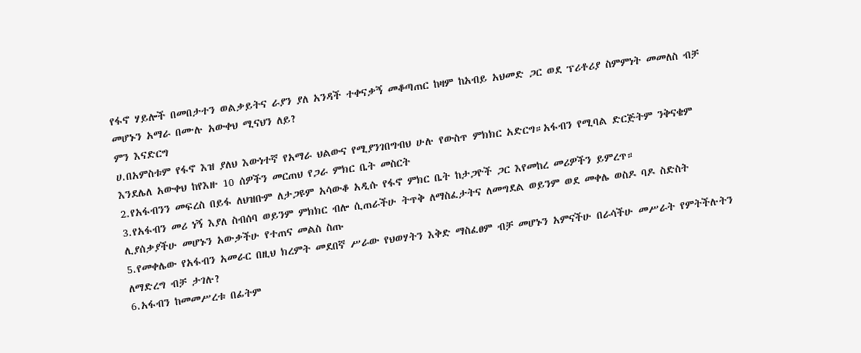የፋኖ ሃይሎች በመበታተን ወልቃይትና ራያን ያለ አንዳች ተቀናቃኝ መቆጣጠር ከዛም ከአብይ አህመድ ጋር ወደ ፕሪቶሪያ ስምምነት መመለስ ብቻ መሆኑን አማራ በሙሉ አውቀህ ሚናህን ለይ?
ምን እናድርግ
ሀ.በአምስቱም የፋኖ እዝ ያለህ እውነተኛ የአማራ ህልውና የሚያንገበግብህ ሁሉ የውስጥ ምክክር አድርግ።አፋብን የሚባል ድርጅትም ንቅናቄም እንደሌለ አውቀህ ከየእዙ 10 ሰዎችን መርጠህ የጋራ ምክር ቤት መስርት
2.የአፋብንን መፍረስ በይፋ ለህዝቡም ለታጋዩም አሳውቆ አዲሱ የፋኖ ምክር ቤት ከታጋዮች ጋር እየመከረ መሪዎችን ይምረጥ።
3.የአፋብን መሪ ነኝ እያለ ስብሰባ ወይንም ምክክር ብሎ ሲጠራችሁ ትጥቅ ለማስፈታትና ለመግደል ወይንም ወደ መቀሌ ወስዶ ባዶ ስድስት ሊያሰቃያችሁ መሆኑን አውቃችሁ የተጠና መልስ ስጡ
5.የመቀሌው የአፋብን አመራር በዚህ ክረምት መደበኛ ሥራው የህወሃትን እቅድ ማስፈፀም ብቻ መሆኑን አምናችሁ በራሳችሁ መሥራት የምትችሉትን ለማድረግ ብቻ ታገሉ?
6.አፋብን ከመመሥረቱ በፊትም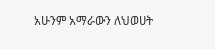አሁንም አማራውን ለህወሀት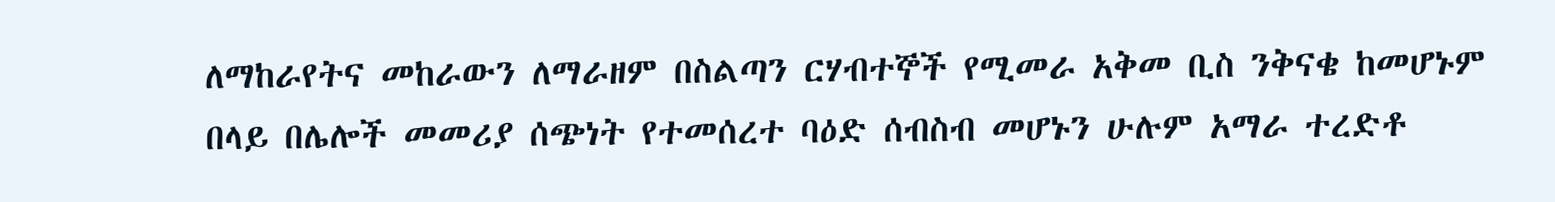ለማከራየትና መከራውን ለማራዘም በስልጣን ርሃብተኞች የሚመራ አቅመ ቢስ ንቅናቄ ከመሆኑም በላይ በሌሎች መመሪያ ሰጭነት የተመሰረተ ባዕድ ሰብስብ መሆኑን ሁሉም አማራ ተረድቶ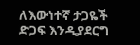ለእውነተኛ ታጋዬች ድጋፍ እንዲያደርግ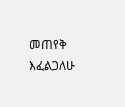መጠየቅ እፈልጋለሁ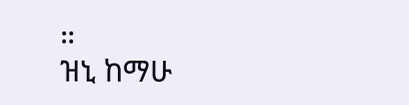።
ዝኒ ከማሁ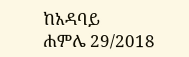ከአዳባይ
ሐምሌ 29/2018